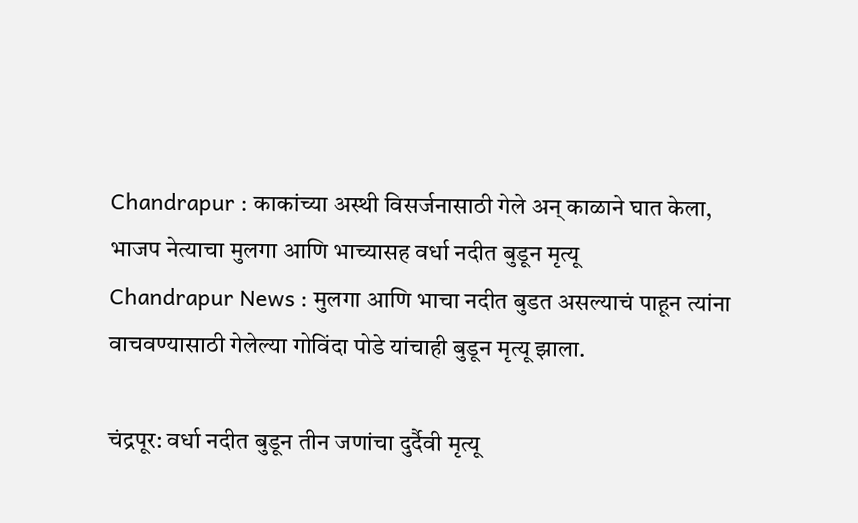Chandrapur : काकांच्या अस्थी विसर्जनासाठी गेले अन् काळाने घात केला, भाजप नेत्याचा मुलगा आणि भाच्यासह वर्धा नदीत बुडून मृत्यू
Chandrapur News : मुलगा आणि भाचा नदीत बुडत असल्याचं पाहून त्यांना वाचवण्यासाठी गेलेल्या गोविंदा पोडे यांचाही बुडून मृत्यू झाला.

चंद्रपूर: वर्धा नदीत बुडून तीन जणांचा दुर्दैवी मृत्यू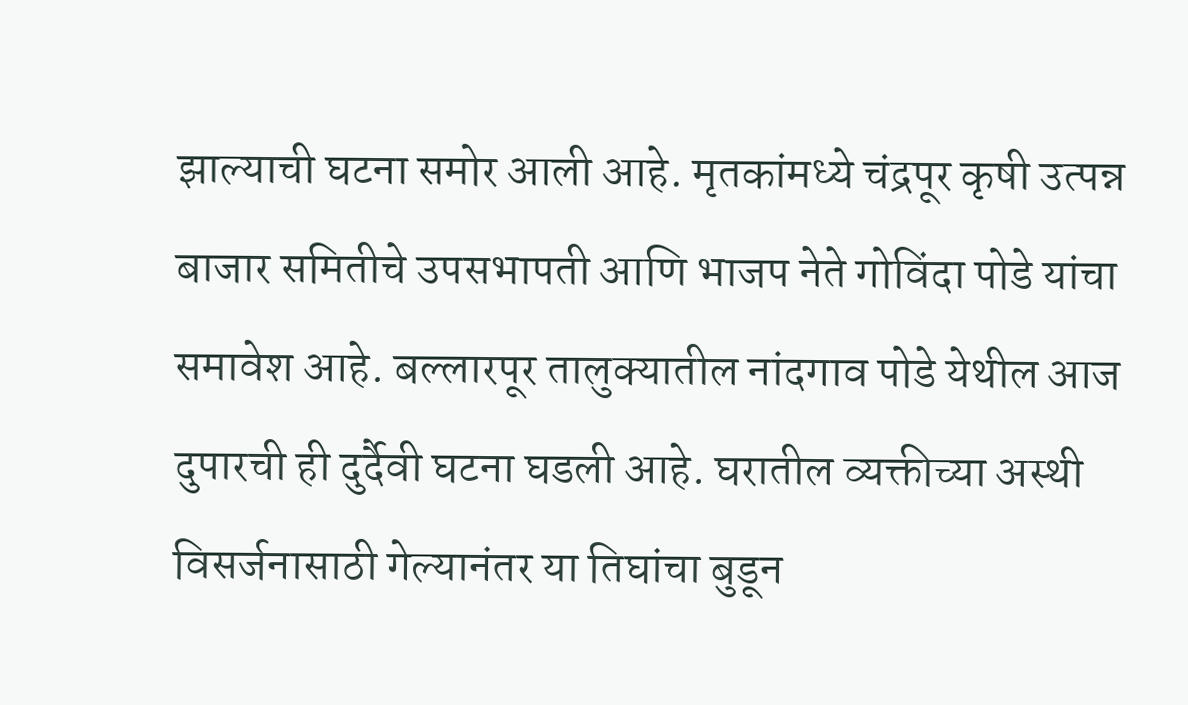झाल्याची घटना समोर आली आहे. मृतकांमध्ये चंद्रपूर कृषी उत्पन्न बाजार समितीचे उपसभापती आणि भाजप नेते गोविंदा पोडे यांचा समावेश आहे. बल्लारपूर तालुक्यातील नांदगाव पोडे येथील आज दुपारची ही दुर्दैवी घटना घडली आहे. घरातील व्यक्तीच्या अस्थी विसर्जनासाठी गेल्यानंतर या तिघांचा बुडून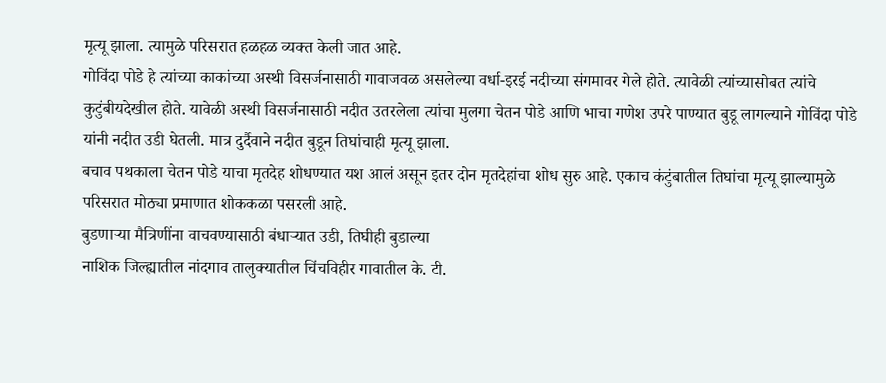मृत्यू झाला. त्यामुळे परिसरात हळहळ व्यक्त केली जात आहे.
गोविंदा पोडे हे त्यांच्या काकांच्या अस्थी विसर्जनासाठी गावाजवळ असलेल्या वर्धा-इरई नदीच्या संगमावर गेले होते. त्यावेळी त्यांच्यासोबत त्यांचे कुटुंबीयदेखील होते. यावेळी अस्थी विसर्जनासाठी नदीत उतरलेला त्यांचा मुलगा चेतन पोडे आणि भाचा गणेश उपरे पाण्यात बुडू लागल्याने गोविंदा पोडे यांनी नदीत उडी घेतली. मात्र दुर्दैवाने नदीत बुडून तिघांचाही मृत्यू झाला.
बचाव पथकाला चेतन पोडे याचा मृतदेह शोधण्यात यश आलं असून इतर दोन मृतदेहांचा शोध सुरु आहे. एकाच कंटुंबातील तिघांचा मृत्यू झाल्यामुळे परिसरात मोठ्या प्रमाणात शोककळा पसरली आहे.
बुडणाऱ्या मैत्रिणींना वाचवण्यासाठी बंधाऱ्यात उडी, तिघीही बुडाल्या
नाशिक जिल्ह्यातील नांदगाव तालुक्यातील चिंचविहीर गावातील के. टी.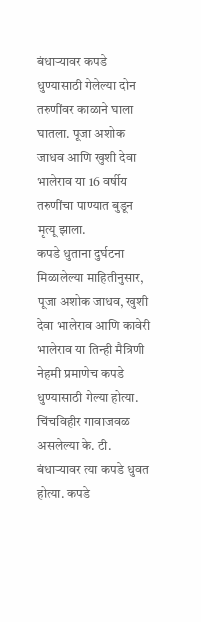बंधाऱ्यावर कपडे धुण्यासाठी गेलेल्या दोन तरुणींवर काळाने घाला घातला. पूजा अशोक जाधव आणि खुशी देवा भालेराव या 16 वर्षीय तरुणींचा पाण्यात बुडून मृत्यू झाला.
कपडे धुताना दुर्घटना
मिळालेल्या माहितीनुसार, पूजा अशोक जाधव, खुशी देवा भालेराव आणि कावेरी भालेराव या तिन्ही मैत्रिणी नेहमी प्रमाणेच कपडे धुण्यासाठी गेल्या होत्या. चिंचविहीर गावाजवळ असलेल्या के. टी. बंधाऱ्यावर त्या कपडे धुवत होत्या. कपडे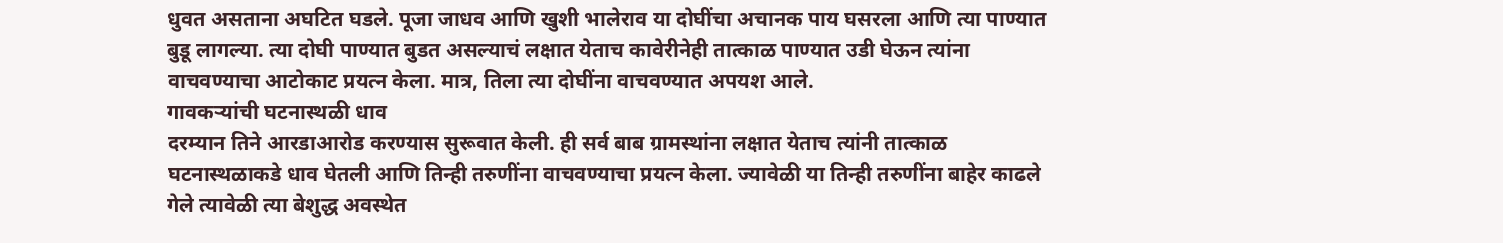धुवत असताना अघटित घडले. पूजा जाधव आणि खुशी भालेराव या दोघींचा अचानक पाय घसरला आणि त्या पाण्यात बुडू लागल्या. त्या दोघी पाण्यात बुडत असल्याचं लक्षात येताच कावेरीनेही तात्काळ पाण्यात उडी घेऊन त्यांना वाचवण्याचा आटोकाट प्रयत्न केला. मात्र, तिला त्या दोघींना वाचवण्यात अपयश आले.
गावकऱ्यांची घटनास्थळी धाव
दरम्यान तिने आरडाआरोड करण्यास सुरूवात केली. ही सर्व बाब ग्रामस्थांना लक्षात येताच त्यांनी तात्काळ घटनास्थळाकडे धाव घेतली आणि तिन्ही तरुणींना वाचवण्याचा प्रयत्न केला. ज्यावेळी या तिन्ही तरुणींना बाहेर काढले गेले त्यावेळी त्या बेशुद्ध अवस्थेत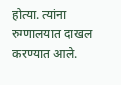होत्या. त्यांना रुग्णालयात दाखल करण्यात आले.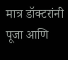मात्र डॉक्टरांनी पूजा आणि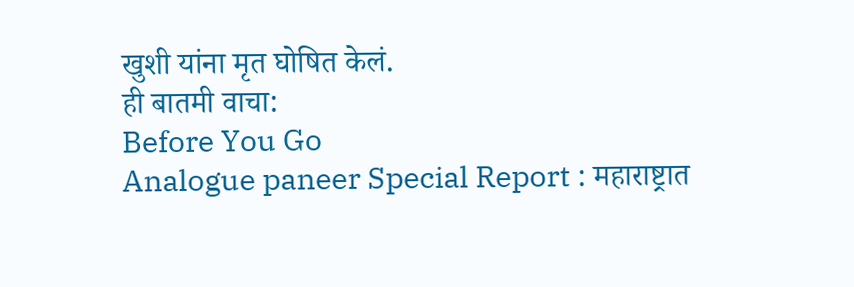खुशी यांना मृत घोषित केलं.
ही बातमी वाचा:
Before You Go
Analogue paneer Special Report : महाराष्ट्रात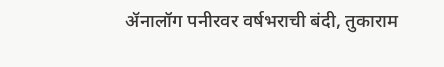ॲनालॉग पनीरवर वर्षभराची बंदी, तुकाराम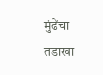मुंढेंचा तडाखा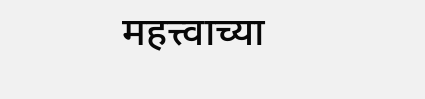महत्त्वाच्या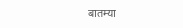बातम्या